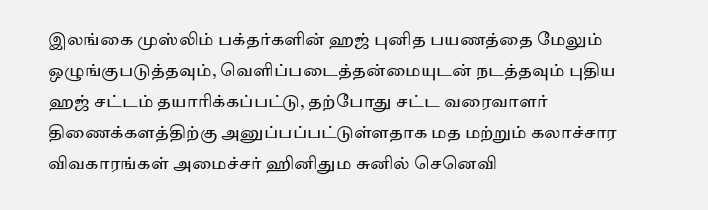இலங்கை முஸ்லிம் பக்தர்களின் ஹஜ் புனித பயணத்தை மேலும் ஒழுங்குபடுத்தவும், வெளிப்படைத்தன்மையுடன் நடத்தவும் புதிய ஹஜ் சட்டம் தயாரிக்கப்பட்டு, தற்போது சட்ட வரைவாளர் திணைக்களத்திற்கு அனுப்பப்பட்டுள்ளதாக மத மற்றும் கலாச்சார விவகாரங்கள் அமைச்சர் ஹினிதும சுனில் செனெவி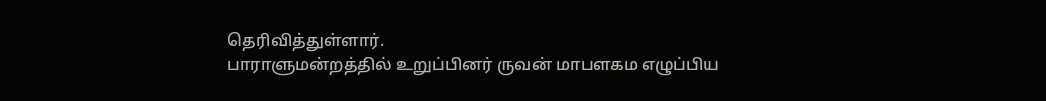தெரிவித்துள்ளார்.
பாராளுமன்றத்தில் உறுப்பினர் ருவன் மாபளகம எழுப்பிய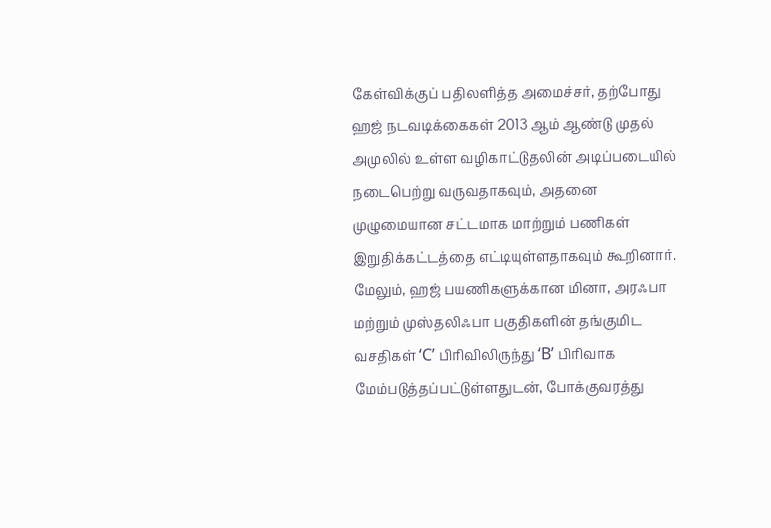கேள்விக்குப் பதிலளித்த அமைச்சர், தற்போது ஹஜ் நடவடிக்கைகள் 2013 ஆம் ஆண்டு முதல் அமுலில் உள்ள வழிகாட்டுதலின் அடிப்படையில் நடைபெற்று வருவதாகவும், அதனை முழுமையான சட்டமாக மாற்றும் பணிகள் இறுதிக்கட்டத்தை எட்டியுள்ளதாகவும் கூறினார்.
மேலும், ஹஜ் பயணிகளுக்கான மினா, அரஃபா மற்றும் முஸ்தலிஃபா பகுதிகளின் தங்குமிட வசதிகள் ‘C’ பிரிவிலிருந்து ‘B’ பிரிவாக மேம்படுத்தப்பட்டுள்ளதுடன், போக்குவரத்து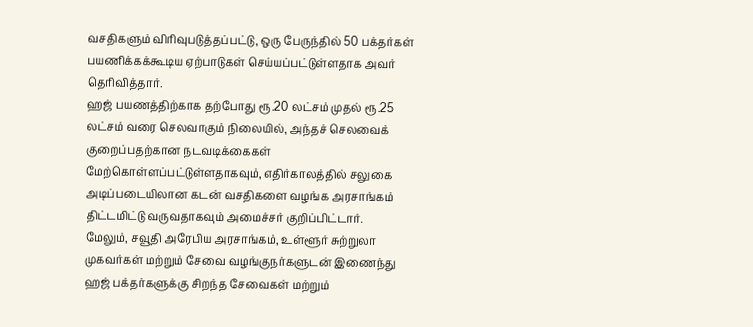வசதிகளும் விரிவுபடுத்தப்பட்டு, ஒரு பேருந்தில் 50 பக்தர்கள் பயணிக்கக்கூடிய ஏற்பாடுகள் செய்யப்பட்டுள்ளதாக அவர் தெரிவித்தார்.
ஹஜ் பயணத்திற்காக தற்போது ரூ.20 லட்சம் முதல் ரூ.25 லட்சம் வரை செலவாகும் நிலையில், அந்தச் செலவைக் குறைப்பதற்கான நடவடிக்கைகள் மேற்கொள்ளப்பட்டுள்ளதாகவும், எதிர்காலத்தில் சலுகை அடிப்படையிலான கடன் வசதிகளை வழங்க அரசாங்கம் திட்டமிட்டு வருவதாகவும் அமைச்சர் குறிப்பிட்டார்.
மேலும், சவூதி அரேபிய அரசாங்கம், உள்ளூர் சுற்றுலா முகவர்கள் மற்றும் சேவை வழங்குநர்களுடன் இணைந்து ஹஜ் பக்தர்களுக்கு சிறந்த சேவைகள் மற்றும்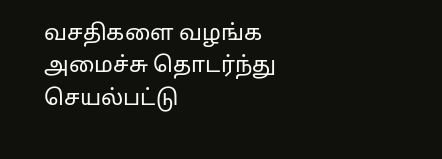வசதிகளை வழங்க அமைச்சு தொடர்ந்து செயல்பட்டு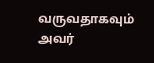வருவதாகவும் அவர்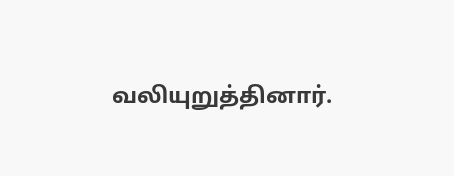வலியுறுத்தினார்.